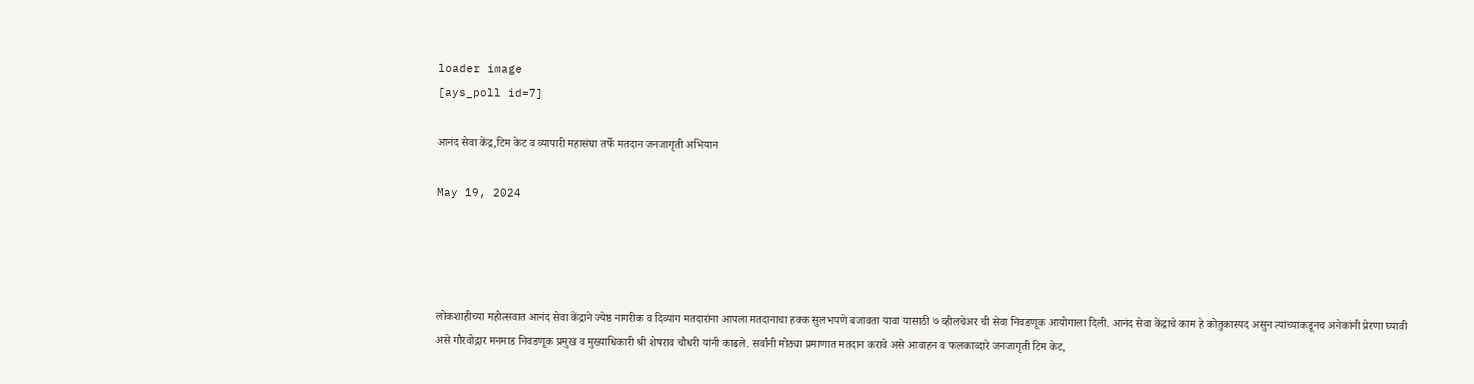loader image
[ays_poll id=7]

आनंद सेवा केंद्र,टिम केट व व्यापारी महासंघा तर्फे मतदान जनजागृती अभियान

May 19, 2024




लोकशाहीच्या महोत्सवात आनंद सेवा केंद्राने ज्येष्ठ नागरीक व दिव्यांग मतदारांना आपला मतदानाचा हक्क सुलभपणे बजावता यावा यासाठी ७ व्हीलचेअर ची सेवा निवडणूक आयोगाला दिली. आनंद सेवा केंद्राचे काम हे कोतुकास्पद असुन त्यांच्याकडूनच अनेकांनी प्रेरणा घ्यावी असे गौरवोद्गार मनमाड निवडणूक प्रमुख व मुख्याधिकारी श्री शेषराव चौधरी यांनी काढले. सर्वांनी मोठ्या प्रमाणात मतदान करावे असे आवाहन व फलकाव्दारे जनजागृती टिम केट,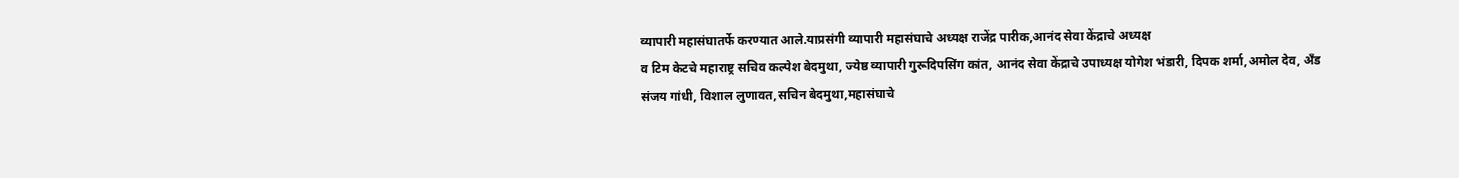व्यापारी महासंघातर्फे करण्यात आले.याप्रसंगी व्यापारी महासंघाचे अध्यक्ष राजेंद्र पारीक,आनंद सेवा केंद्राचे अध्यक्ष
व टिम केटचे महाराष्ट्र सचिव कल्पेश बेदमुथा, ज्येष्ठ व्यापारी गुरूदिपसिंग कांत, आनंद सेवा केंद्राचे उपाध्यक्ष योगेश भंडारी, दिपक शर्मा,अमोल देव, अँड संजय गांधी, विशाल लुणावत,सचिन बेदमुथा,महासंघाचे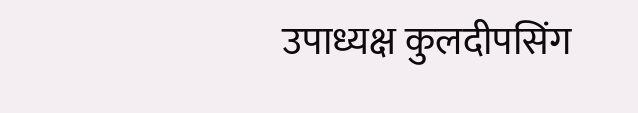उपाध्यक्ष कुलदीपसिंग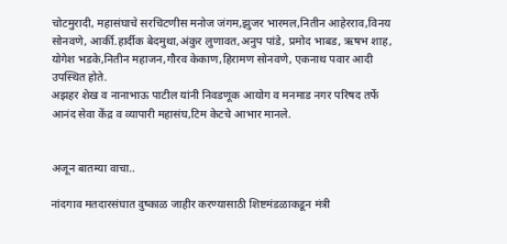चोटमुरादी, महासंघाचे सरचिटणीस मनोज जंगम,झुजर भारमल,नितीन आहेरराव,विनय सोनवणे, आर्की.हार्दीक बेदमुथा,अंकुर लुणावत,अनुप पांडे, प्रमोद भाबड, ऋषभ शाह, योगेश भडके,नितीन महाजन,गौरव केकाण,हिरामण सोनवणे, एकनाथ पवार आदी उपस्थित होते.
अझहर शेख व नानाभाऊ पाटील यांनी निवडणूक आयोग व मनमाड नगर परिषद तर्फे आनंद सेवा केंद्र व व्यापारी महासंघ,टिम केटचे आभार मानले.


अजून बातम्या वाचा..

नांदगाव मतदारसंघात दुष्काळ जाहीर करण्यासाठी शिष्टमंडळाकडून मंत्री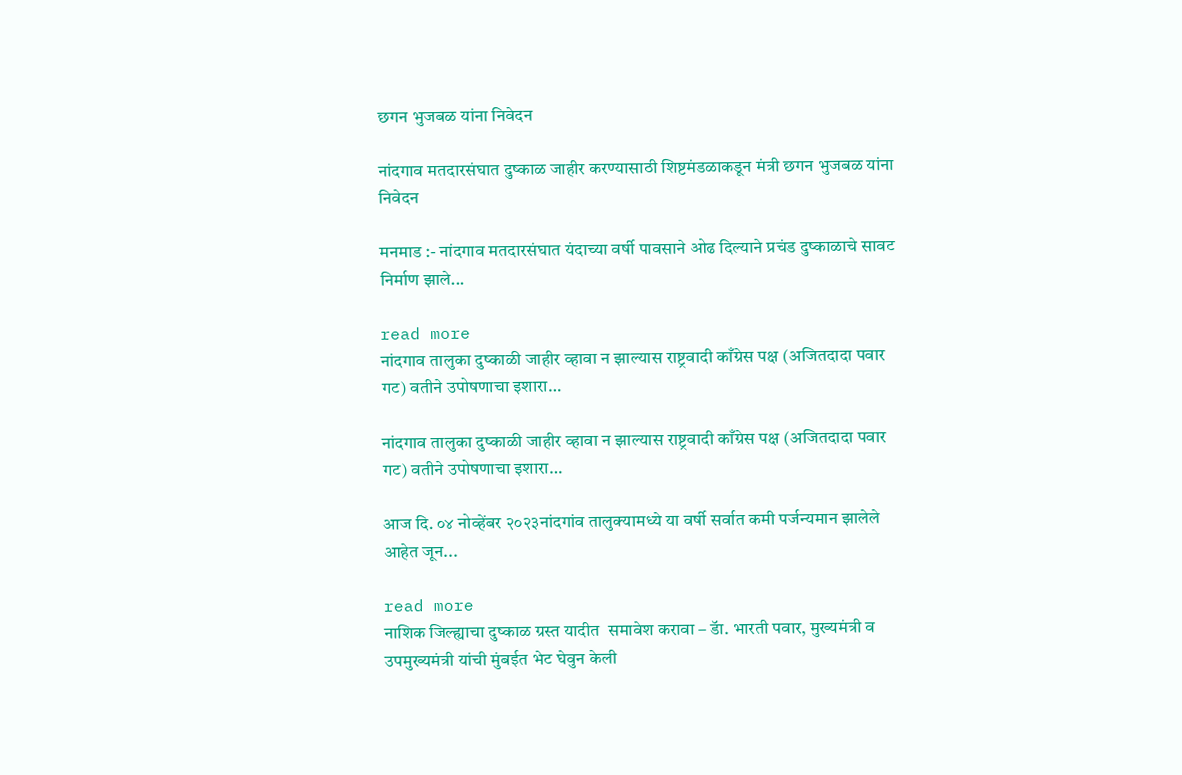छगन भुजबळ यांना निवेदन

नांदगाव मतदारसंघात दुष्काळ जाहीर करण्यासाठी शिष्टमंडळाकडून मंत्री छगन भुजबळ यांना निवेदन

मनमाड :- नांदगाव मतदारसंघात यंदाच्या वर्षी पावसाने ओढ दिल्याने प्रचंड दुष्काळाचे सावट निर्माण झाले...

read more
नांदगाव तालुका दुष्काळी जाहीर व्हावा न झाल्यास राष्ट्रवादी काँग्रेस पक्ष (अजितदादा पवार गट) वतीने उपोषणाचा इशारा…

नांदगाव तालुका दुष्काळी जाहीर व्हावा न झाल्यास राष्ट्रवादी काँग्रेस पक्ष (अजितदादा पवार गट) वतीने उपोषणाचा इशारा…

आज दि. ०४ नोव्हेंबर २०२३नांदगांव तालुक्यामध्ये या वर्षी सर्वात कमी पर्जन्यमान झालेले आहेत जून...

read more
नाशिक जिल्ह्याचा दुष्काळ ग्रस्त यादीत  समावेश करावा – डॅा. भारती पवार, मुख्यमंत्री व उपमुख्यमंत्री यांची मुंबईत भेट घेवुन केली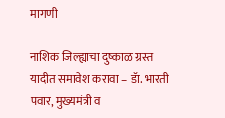मागणी

नाशिक जिल्ह्याचा दुष्काळ ग्रस्त यादीत समावेश करावा – डॅा. भारती पवार, मुख्यमंत्री व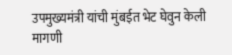उपमुख्यमंत्री यांची मुंबईत भेट घेवुन केली मागणी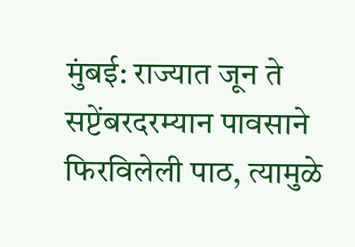मुंबई: राज्यात जून ते सप्टेंबरदरम्यान पावसाने फिरविलेली पाठ, त्यामुळे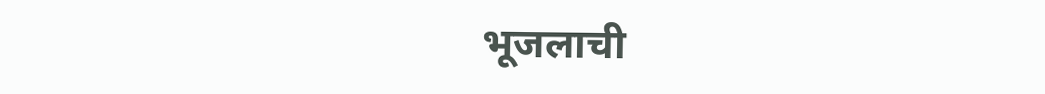भूजलाची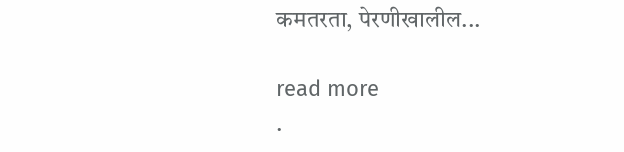कमतरता, पेरणीखालील...

read more
.